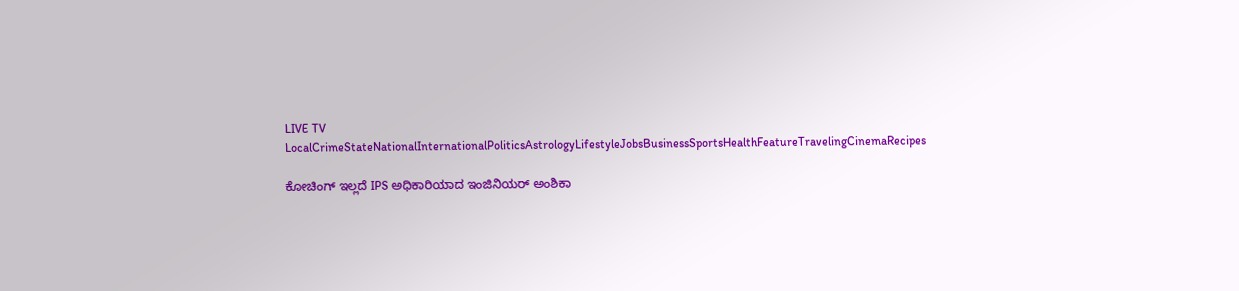LIVE TV LocalCrimeStateNationalInternationalPoliticsAstrologyLifestyleJobsBusinessSportsHealthFeatureTravelingCinemaRecipes

ಕೋಚಿಂಗ್ ಇಲ್ಲದೆ IPS ಅಧಿಕಾರಿಯಾದ ಇಂಜಿನಿಯರ್ ಅಂಶಿಕಾ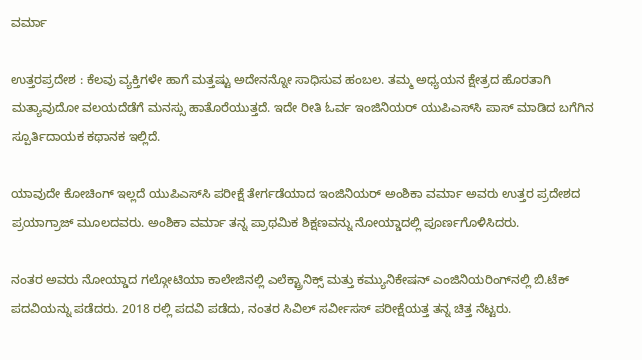ವರ್ಮಾ

ಉತ್ತರಪ್ರದೇಶ : ಕೆಲವು ವ್ಯಕ್ತಿಗಳೇ ಹಾಗೆ ಮತ್ತಷ್ಟು ಅದೇನನ್ನೋ ಸಾಧಿಸುವ ಹಂಬಲ. ತಮ್ಮ ಅಧ್ಯಯನ ಕ್ಷೇತ್ರದ ಹೊರತಾಗಿ ಮತ್ಯಾವುದೋ ವಲಯದೆಡೆಗೆ ಮನಸ್ಸು ಹಾತೊರೆಯುತ್ತದೆ. ಇದೇ ರೀತಿ ಓರ್ವ ಇಂಜಿನಿಯರ್ ಯುಪಿಎಸ್‌ಸಿ ಪಾಸ್ ಮಾಡಿದ ಬಗೆಗಿನ ಸ್ಪೂರ್ತಿದಾಯಕ ಕಥಾನಕ ಇಲ್ಲಿದೆ.

ಯಾವುದೇ ಕೋಚಿಂಗ್ ಇಲ್ಲದೆ ಯುಪಿಎಸ್‌ಸಿ ಪರೀಕ್ಷೆ ತೇರ್ಗಡೆಯಾದ ಇಂಜಿನಿಯರ್ ಅಂಶಿಕಾ ವರ್ಮಾ ಅವರು ಉತ್ತರ ಪ್ರದೇಶದ ಪ್ರಯಾಗ್ರಾಜ್ ಮೂಲದವರು. ಅಂಶಿಕಾ ವರ್ಮಾ ತನ್ನ ಪ್ರಾಥಮಿಕ ಶಿಕ್ಷಣವನ್ನು ನೋಯ್ಡಾದಲ್ಲಿ ಪೂರ್ಣಗೊಳಿಸಿದರು.

ನಂತರ ಅವರು ನೋಯ್ಡಾದ ಗಲ್ಗೋಟಿಯಾ ಕಾಲೇಜಿನಲ್ಲಿ ಎಲೆಕ್ಟ್ರಾನಿಕ್ಸ್ ಮತ್ತು ಕಮ್ಯುನಿಕೇಷನ್ ಎಂಜಿನಿಯರಿಂಗ್‌ನಲ್ಲಿ ಬಿ.ಟೆಕ್ ಪದವಿಯನ್ನು ಪಡೆದರು. 2018 ರಲ್ಲಿ ಪದವಿ ಪಡೆದು, ನಂತರ ಸಿವಿಲ್ ಸರ್ವೀಸಸ್ ಪರೀಕ್ಷೆಯತ್ತ ತನ್ನ ಚಿತ್ತ ನೆಟ್ಟರು.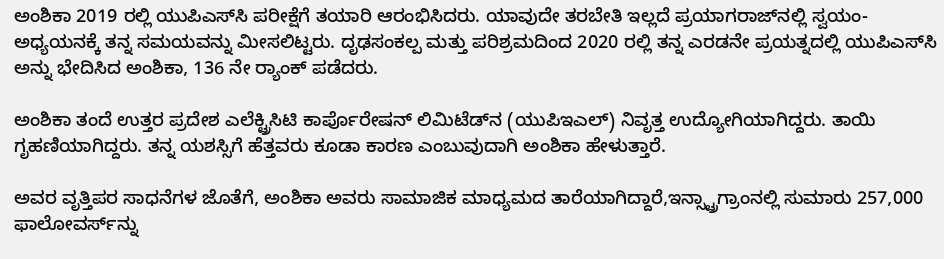ಅಂಶಿಕಾ 2019 ರಲ್ಲಿ ಯುಪಿಎಸ್‌ಸಿ ಪರೀಕ್ಷೆಗೆ ತಯಾರಿ ಆರಂಭಿಸಿದರು. ಯಾವುದೇ ತರಬೇತಿ ಇಲ್ಲದೆ ಪ್ರಯಾಗರಾಜ್‌ನಲ್ಲಿ ಸ್ವಯಂ-ಅಧ್ಯಯನಕ್ಕೆ ತನ್ನ ಸಮಯವನ್ನು ಮೀಸಲಿಟ್ಟರು. ದೃಢಸಂಕಲ್ಪ ಮತ್ತು ಪರಿಶ್ರಮದಿಂದ 2020 ರಲ್ಲಿ ತನ್ನ ಎರಡನೇ ಪ್ರಯತ್ನದಲ್ಲಿ ಯುಪಿಎಸ್‌ಸಿ ಅನ್ನು ಭೇದಿಸಿದ ಅಂಶಿಕಾ, 136 ನೇ ರ‍್ಯಾಂಕ್ ಪಡೆದರು.

ಅಂಶಿಕಾ ತಂದೆ ಉತ್ತರ ಪ್ರದೇಶ ಎಲೆಕ್ಟ್ರಿಸಿಟಿ ಕಾರ್ಪೊರೇಷನ್ ಲಿಮಿಟೆಡ್‌ನ (ಯುಪಿಇಎಲ್) ನಿವೃತ್ತ ಉದ್ಯೋಗಿಯಾಗಿದ್ದರು. ತಾಯಿ ಗೃಹಣಿಯಾಗಿದ್ದರು. ತನ್ನ ಯಶಸ್ಸಿಗೆ ಹೆತ್ತವರು ಕೂಡಾ ಕಾರಣ ಎಂಬುವುದಾಗಿ ಅಂಶಿಕಾ ಹೇಳುತ್ತಾರೆ.

ಅವರ ವೃತ್ತಿಪರ ಸಾಧನೆಗಳ ಜೊತೆಗೆ, ಅಂಶಿಕಾ ಅವರು ಸಾಮಾಜಿಕ ಮಾಧ್ಯಮದ ತಾರೆಯಾಗಿದ್ದಾರೆ,ಇನ್ಸ್ಟ್ರಾಗ್ರಾಂನಲ್ಲಿ ಸುಮಾರು 257,000 ಫಾಲೋವರ್ಸ್‌ನ್ನು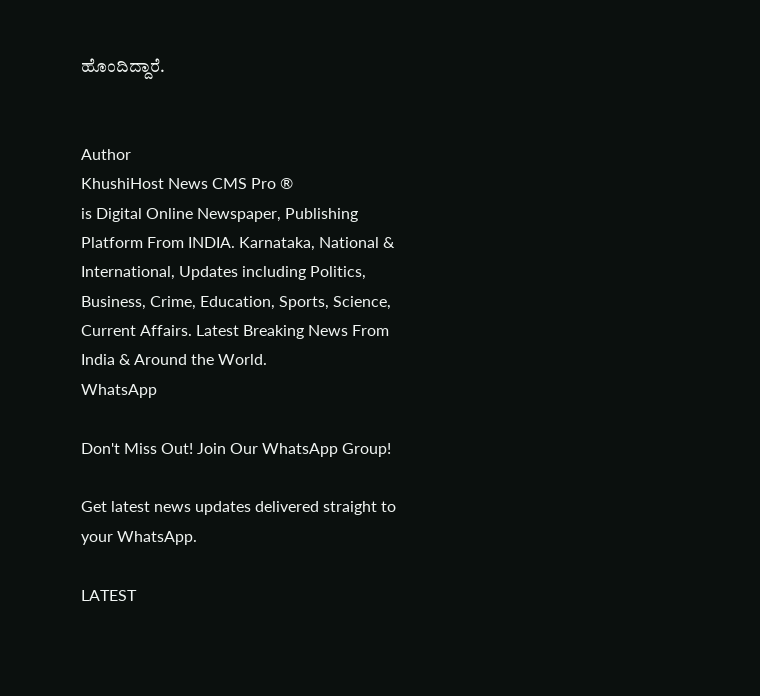ಹೊಂದಿದ್ದಾರೆ.


Author
KhushiHost News CMS Pro ®
is Digital Online Newspaper, Publishing Platform From INDIA. Karnataka, National & International, Updates including Politics, Business, Crime, Education, Sports, Science, Current Affairs. Latest Breaking News From India & Around the World.
WhatsApp

Don't Miss Out! Join Our WhatsApp Group!

Get latest news updates delivered straight to your WhatsApp.

LATEST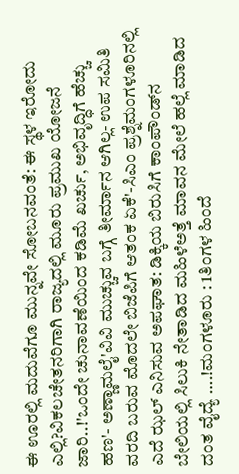ಈ ಊರಲ್ಲಿ ಮದುವೆಗೂ ಮುನ್ನವೇ ಸೋಬನವಂತೆ: ಈ ಸ್ಥಳ ಇರೋದು ಎಲ್ಲಿ?ವಿಕಲಚೇತನರಿಗಾಗಿ ರಾಜ್ಯದಲ್ಲಿ ಮೂರು ಪ್ರಮುಖ ಯೋಜನೆ ಜಾರಿ..!'ಒಂದೇ ಚುನಾವಣೆಯಿಂದ ಕಡಿಮೆ ಖರ್ಚು, ಅಭಿವೃದ್ಧಿಗೆ ಹೆಚ್ಚು ಹಣ'- ಅಣ್ಣಾಮಲೈ'ವಿವಿ ಮುಚ್ಚುವ ಬಗ್ಗೆ ತೀರ್ಮಾನ ಆಗಿಲ್ಲ- ಉಪ ಸಮಿತಿ ವರದಿ ಬರುವ ಮೊದಲೇ ಬಿಜೆಪಿಗೆ ಆತಂಕ ಏಕೆ'-ಸಿಎಂ ಪ್ರಶ್ನೆಮಂಗಳೂರಿನಲ್ಲಿ ಎದೆ ಝಲ್‌ ಎನಿಸುವ ಅಪಘಾತ: ಡಿಕ್ಕಿಯ ಬಿರುಸಿಗೆ ಕಾಂಪೌಂಡ್‌ನ ಬೇಲಿಯಲ್ಲಿ ಸಿಲುಕಿ ನೇತಾಡಿದ ಮಹಿಳೆಅತ್ತೆ ಮಾವನ ಮೇಲೆ ಹಲ್ಲೆ ಮಾಡಿದ ದಂತ ವೈದ್ಯೆ ….!ಮಂಗಳೂರು : 1ತಿಂಗಳ ಹಿಂದೆ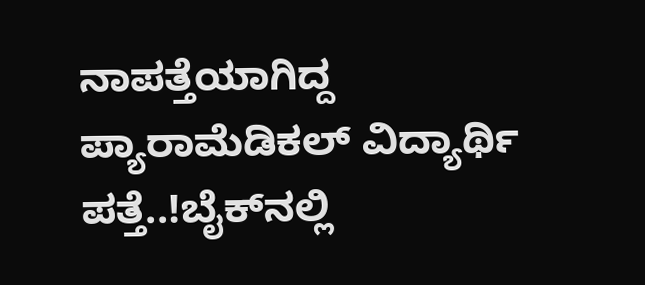ನಾಪತ್ತೆಯಾಗಿದ್ದ ಪ್ಯಾರಾಮೆಡಿಕಲ್ ವಿದ್ಯಾರ್ಥಿ ಪತ್ತೆ..!ಬೈಕ್‌ನಲ್ಲಿ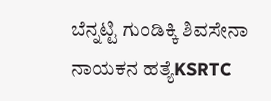ಬೆನ್ನಟ್ಟಿ ಗುಂಡಿಕ್ಕಿ ಶಿವಸೇನಾ ನಾಯಕನ ಹತ್ಯೆKSRTC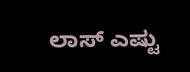ಲಾಸ್ ಎಷ್ಟು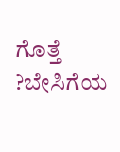ಗೊತ್ತೆ ?ಬೇಸಿಗೆಯ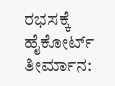ರಭಸಕ್ಕೆ ಹೈಕೋರ್ಟ್ ತೀರ್ಮಾನ: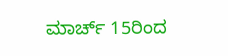ಮಾರ್ಚ್ 15ರಿಂದ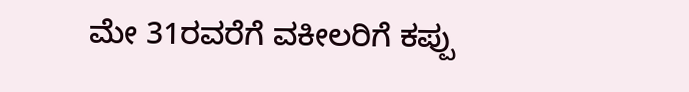ಮೇ 31ರವರೆಗೆ ವಕೀಲರಿಗೆ ಕಪ್ಪು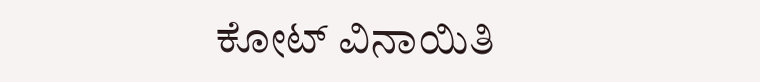ಕೋಟ್‌ ವಿನಾಯಿತಿ